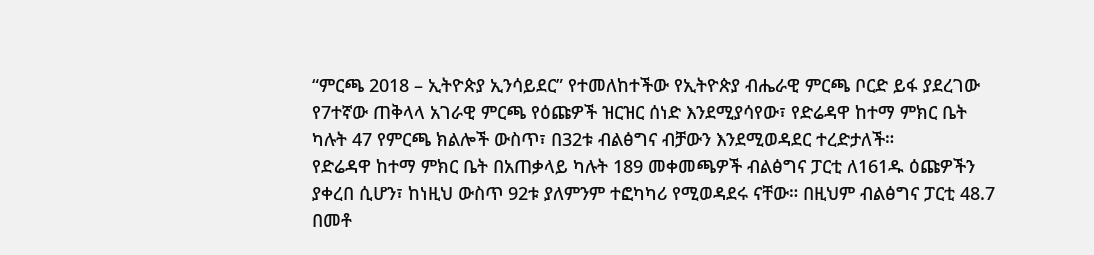“ምርጫ 2018 – ኢትዮጵያ ኢንሳይደር” የተመለከተችው የኢትዮጵያ ብሔራዊ ምርጫ ቦርድ ይፋ ያደረገው የ7ተኛው ጠቅላላ አገራዊ ምርጫ የዕጩዎች ዝርዝር ሰነድ እንደሚያሳየው፣ የድሬዳዋ ከተማ ምክር ቤት ካሉት 47 የምርጫ ክልሎች ውስጥ፣ በ32ቱ ብልፅግና ብቻውን እንደሚወዳደር ተረድታለች።
የድሬዳዋ ከተማ ምክር ቤት በአጠቃላይ ካሉት 189 መቀመጫዎች ብልፅግና ፓርቲ ለ161ዱ ዕጩዎችን ያቀረበ ሲሆን፣ ከነዚህ ውስጥ 92ቱ ያለምንም ተፎካካሪ የሚወዳደሩ ናቸው። በዚህም ብልፅግና ፓርቲ 48.7 በመቶ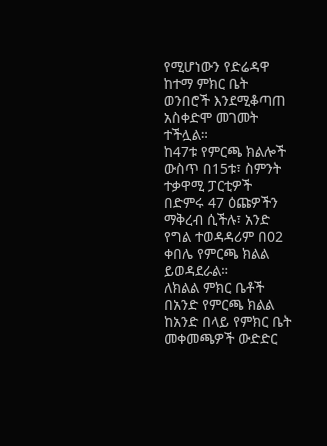የሚሆነውን የድሬዳዋ ከተማ ምክር ቤት ወንበሮች እንደሚቆጣጠ አስቀድሞ መገመት ተችሏል።
ከ47ቱ የምርጫ ክልሎች ውስጥ በ15ቱ፣ ስምንት ተቃዋሚ ፓርቲዎች በድምሩ 47 ዕጩዎችን ማቅረብ ሲችሉ፣ አንድ የግል ተወዳዳሪም በ02 ቀበሌ የምርጫ ክልል ይወዳደራል።
ለክልል ምክር ቤቶች በአንድ የምርጫ ክልል ከአንድ በላይ የምክር ቤት መቀመጫዎች ውድድር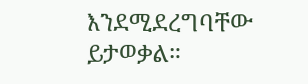እንደሚደረግባቸው ይታወቃል።